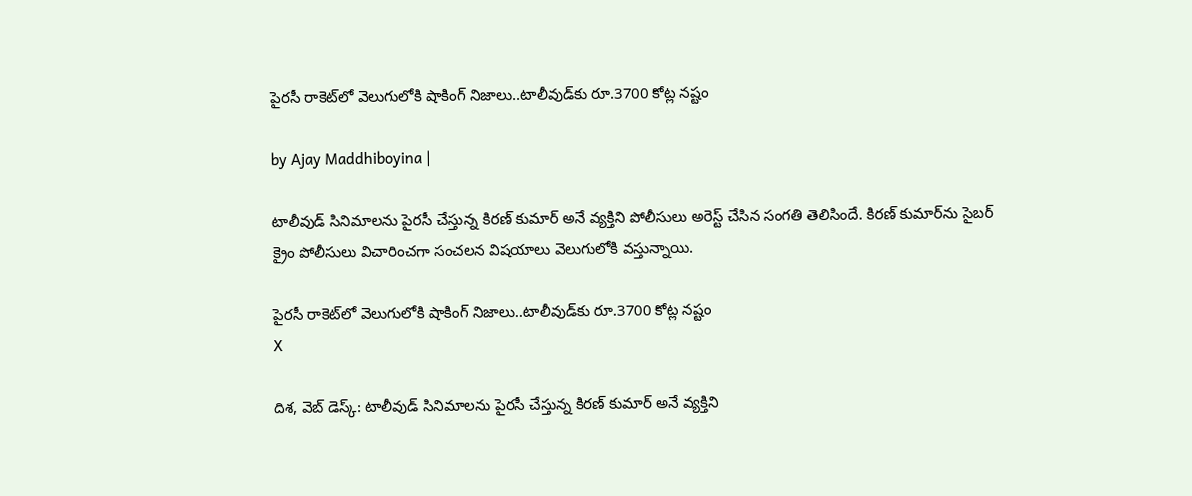పైరసీ రాకెట్‌లో వెలుగులోకి షాకింగ్ నిజాలు..టాలీవుడ్‌కు రూ.3700 కోట్ల నష్టం

by Ajay Maddhiboyina |

టాలీవుడ్ సినిమాలను పైరసీ చేస్తున్న కిరణ్ కుమార్ అనే వ్యక్తిని పోలీసులు అరెస్ట్ చేసిన సంగతి తెలిసిందే. కిరణ్ కుమార్‌ను సైబర్ క్రైం పోలీసులు విచారించగా సంచలన విషయాలు వెలుగులోకి వస్తున్నాయి.

పైరసీ రాకెట్‌లో వెలుగులోకి షాకింగ్ నిజాలు..టాలీవుడ్‌కు రూ.3700 కోట్ల నష్టం
X

దిశ, వెబ్ డెస్క్: టాలీవుడ్ సినిమాలను పైరసీ చేస్తున్న కిరణ్ కుమార్ అనే వ్యక్తిని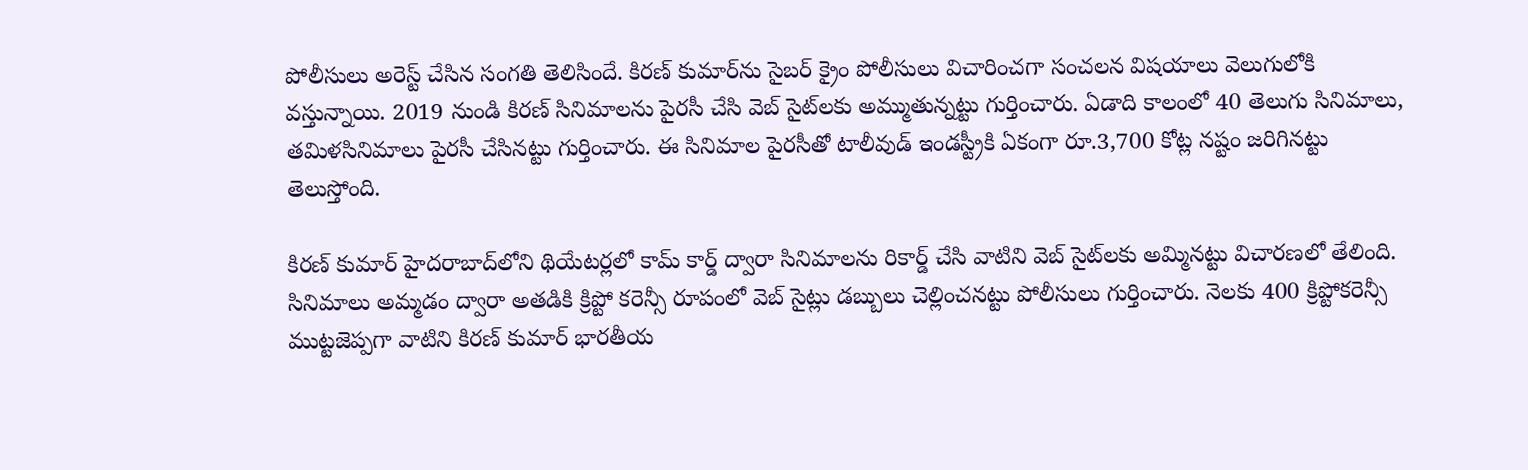పోలీసులు అరెస్ట్ చేసిన సంగతి తెలిసిందే. కిరణ్ కుమార్‌ను సైబర్ క్రైం పోలీసులు విచారించగా సంచలన విషయాలు వెలుగులోకి వస్తున్నాయి. 2019 నుండి కిరణ్ సినిమాలను పైరసీ చేసి వెబ్ సైట్‌లకు అమ్ముతున్నట్టు గుర్తించారు. ఏడాది కాలంలో 40 తెలుగు సినిమాలు, తమిళసినిమాలు పైరసీ చేసినట్టు గుర్తించారు. ఈ సినిమాల పైరసీతో టాలీవుడ్ ఇండస్ట్రీకి ఏకంగా రూ.3,700 కోట్ల నష్టం జరిగినట్టు తెలుస్తోంది.

కిరణ్ కుమార్ హైదరాబాద్‌లోని థియేటర్లలో కామ్ కార్డ్ ద్వారా సినిమాలను రికార్డ్ చేసి వాటిని వెబ్ సైట్‌లకు అమ్మినట్టు విచారణలో తేలింది. సినిమాలు అమ్మడం ద్వారా అతడికి క్రిప్టో కరెన్సీ రూపంలో వెబ్ సైట్లు డబ్బులు చెల్లించనట్టు పోలీసులు గుర్తించారు. నెలకు 400 క్రిప్టోకరెన్సీ ముట్టజెప్పగా వాటిని కిరణ్ కుమార్ భారతీయ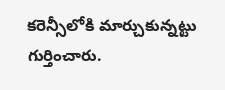కరెన్సీలోకి మార్చుకున్నట్టు గుర్తించారు.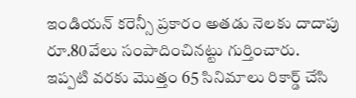ఇండియన్ కరెన్సీ ప్రకారం అతడు నెలకు దాదాపు రూ.80వేలు సంపాదించినట్టు గుర్తించారు. ఇప్పటి వరకు మొత్తం 65 సినిమాలు రికార్డ్ చేసి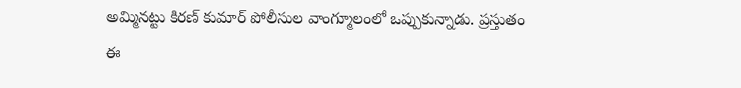అమ్మినట్టు కిరణ్ కుమార్ పోలీసుల వాంగ్మూలంలో ఒప్పుకున్నాడు. ప్రస్తుతం ఈ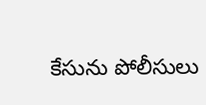కేసును పోలీసులు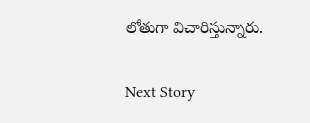లోతుగా విచారిస్తున్నారు.

Next Story